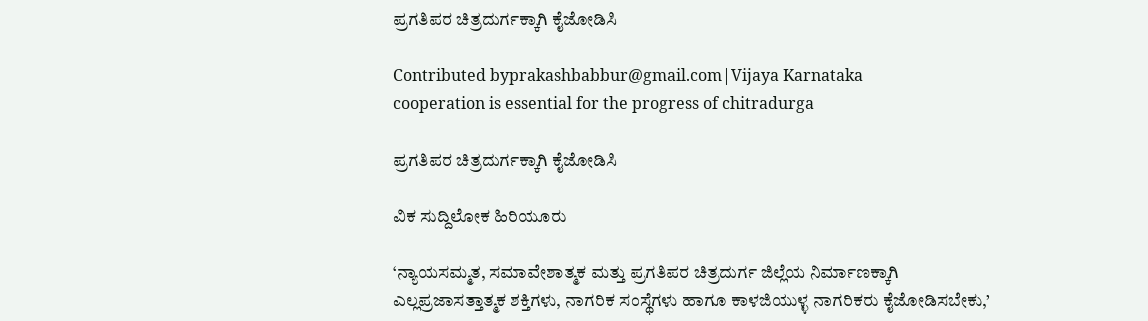ಪ್ರಗತಿಪರ ಚಿತ್ರದುರ್ಗಕ್ಕಾಗಿ ಕೈಜೋಡಿಸಿ

Contributed byprakashbabbur@gmail.com|Vijaya Karnataka
cooperation is essential for the progress of chitradurga

ಪ್ರಗತಿಪರ ಚಿತ್ರದುರ್ಗಕ್ಕಾಗಿ ಕೈಜೋಡಿಸಿ

ವಿಕ ಸುದ್ದಿಲೋಕ ಹಿರಿಯೂರು

‘ನ್ಯಾಯಸಮ್ಮತ, ಸಮಾವೇಶಾತ್ಮಕ ಮತ್ತು ಪ್ರಗತಿಪರ ಚಿತ್ರದುರ್ಗ ಜಿಲ್ಲೆಯ ನಿರ್ಮಾಣಕ್ಕಾಗಿ ಎಲ್ಲಪ್ರಜಾಸತ್ತಾತ್ಮಕ ಶಕ್ತಿಗಳು, ನಾಗರಿಕ ಸಂಸ್ಥೆಗಳು ಹಾಗೂ ಕಾಳಜಿಯುಳ್ಳ ನಾಗರಿಕರು ಕೈಜೋಡಿಸಬೇಕು,’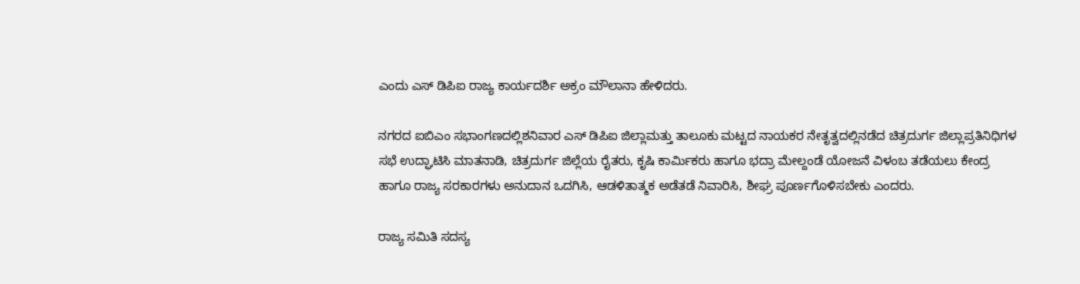ಎಂದು ಎಸ್ ಡಿಪಿಐ ರಾಜ್ಯ ಕಾರ್ಯದರ್ಶಿ ಅಕ್ರಂ ಮೌಲಾನಾ ಹೇಳಿದರು.

ನಗರದ ಐಬಿಎಂ ಸಭಾಂಗಣದಲ್ಲಿಶನಿವಾರ ಎಸ್ ಡಿಪಿಐ ಜಿಲ್ಲಾಮತ್ತು ತಾಲೂಕು ಮಟ್ಟದ ನಾಯಕರ ನೇತೃತ್ವದಲ್ಲಿನಡೆದ ಚಿತ್ರದುರ್ಗ ಜಿಲ್ಲಾಪ್ರತಿನಿಧಿಗಳ ಸಭೆ ಉದ್ಘಾಟಿಸಿ ಮಾತನಾಡಿ, ಚಿತ್ರದುರ್ಗ ಜಿಲ್ಲೆಯ ರೈತರು, ಕೃಷಿ ಕಾರ್ಮಿಕರು ಹಾಗೂ ಭದ್ರಾ ಮೇಲ್ದಂಡೆ ಯೋಜನೆ ವಿಳಂಬ ತಡೆಯಲು ಕೇಂದ್ರ ಹಾಗೂ ರಾಜ್ಯ ಸರಕಾರಗಳು ಅನುದಾನ ಒದಗಿಸಿ, ಆಡಳಿತಾತ್ಮಕ ಅಡೆತಡೆ ನಿವಾರಿಸಿ, ಶೀಘ್ರ ಪೂರ್ಣಗೊಳಿಸಬೇಕು ಎಂದರು.

ರಾಜ್ಯ ಸಮಿತಿ ಸದಸ್ಯ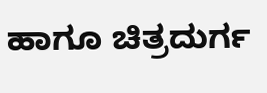ಹಾಗೂ ಚಿತ್ರದುರ್ಗ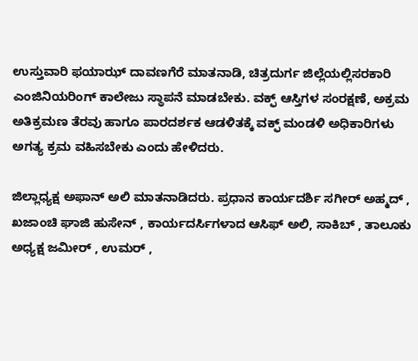ಉಸ್ತುವಾರಿ ಫಯಾಝ್ ದಾವಣಗೆರೆ ಮಾತನಾಡಿ, ಚಿತ್ರದುರ್ಗ ಜಿಲ್ಲೆಯಲ್ಲಿಸರಕಾರಿ ಎಂಜಿನಿಯರಿಂಗ್ ಕಾಲೇಜು ಸ್ಥಾಪನೆ ಮಾಡಬೇಕು. ವಕ್ಫ್ ಆಸ್ತಿಗಳ ಸಂರಕ್ಷಣೆ, ಅಕ್ರಮ ಅತಿಕ್ರಮಣ ತೆರವು ಹಾಗೂ ಪಾರದರ್ಶಕ ಆಡಳಿತಕ್ಕೆ ವಕ್ಫ್ ಮಂಡಳಿ ಅಧಿಕಾರಿಗಳು ಅಗತ್ಯ ಕ್ರಮ ವಹಿಸಬೇಕು ಎಂದು ಹೇಳಿದರು.

ಜಿಲ್ಲಾಧ್ಯಕ್ಷ ಅಫಾನ್ ಅಲಿ ಮಾತನಾಡಿದರು. ಪ್ರಧಾನ ಕಾರ್ಯದರ್ಶಿ ಸಗೀರ್ ಅಹ್ಮದ್ , ಖಜಾಂಚಿ ಘಾಜಿ ಹುಸೇನ್ , ಕಾರ್ಯದರ್ಸಿಗಳಾದ ಆಸಿಫ್ ಅಲಿ, ಸಾಕಿಬ್ , ತಾಲೂಕು ಅಧ್ಯಕ್ಷ ಜಮೀರ್ , ಉಮರ್ ,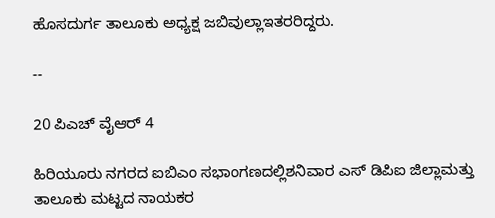ಹೊಸದುರ್ಗ ತಾಲೂಕು ಅಧ್ಯಕ್ಷ ಜಬಿವುಲ್ಲಾಇತರರಿದ್ದರು.

--

20 ಪಿಎಚ್ ವೈಆರ್ 4

ಹಿರಿಯೂರು ನಗರದ ಐಬಿಎಂ ಸಭಾಂಗಣದಲ್ಲಿಶನಿವಾರ ಎಸ್ ಡಿಪಿಐ ಜಿಲ್ಲಾಮತ್ತು ತಾಲೂಕು ಮಟ್ಟದ ನಾಯಕರ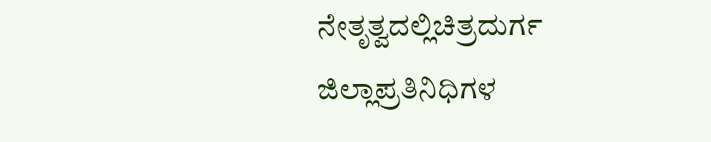ನೇತೃತ್ವದಲ್ಲಿಚಿತ್ರದುರ್ಗ ಜಿಲ್ಲಾಪ್ರತಿನಿಧಿಗಳ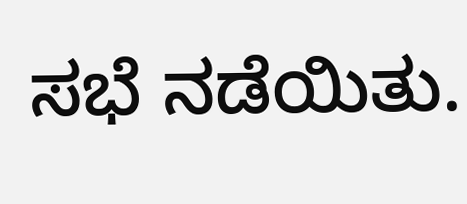ಸಭೆ ನಡೆಯಿತು.